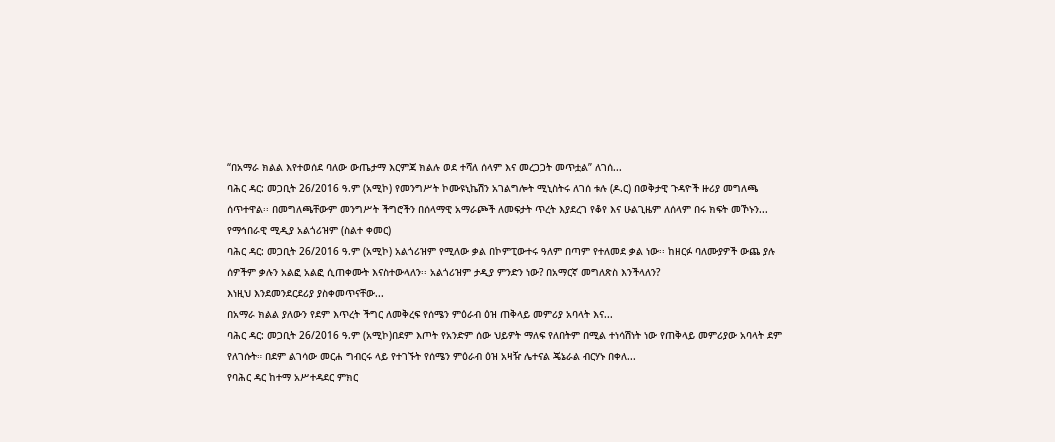“በአማራ ክልል እየተወሰደ ባለው ውጤታማ እርምጃ ክልሉ ወደ ተሻለ ሰላም እና መረጋጋት መጥቷል” ለገሰ...
ባሕር ዳር: መጋቢት 26/2016 ዓ.ም (አሚኮ) የመንግሥት ኮሙዩኒኬሽን አገልግሎት ሚኒስትሩ ለገሰ ቱሉ (ዶ.ር) በወቅታዊ ጉዳዮች ዙሪያ መግለጫ ሰጥተዋል፡፡ በመግለጫቸውም መንግሥት ችግሮችን በሰላማዊ አማራጮች ለመፍታት ጥረት እያደረገ የቆየ እና ሁልጊዜም ለሰላም በሩ ክፍት መኾኑን...
የማኅበራዊ ሚዲያ አልጎሪዝም (ስልተ ቀመር)
ባሕር ዳር: መጋቢት 26/2016 ዓ.ም (አሚኮ) አልጎሪዝም የሚለው ቃል በኮምፒውተሩ ዓለም በጣም የተለመደ ቃል ነው፡፡ ከዘርፉ ባለሙያዎች ውጨ ያሉ ሰዎችም ቃሉን አልፎ አልፎ ሲጠቀሙት እናስተውላለን፡፡ አልጎሪዝም ታዲያ ምንድን ነው? በአማርኛ መግለጽስ እንችላለን?
እነዚህ እንደመንደርደሪያ ያስቀመጥናቸው...
በአማራ ክልል ያለውን የደም እጥረት ችግር ለመቅረፍ የሰሜን ምዕራብ ዕዝ ጠቅላይ መምሪያ አባላት እና...
ባሕር ዳር: መጋቢት 26/2016 ዓ.ም (አሚኮ)በደም እጦት የአንድም ሰው ህይዎት ማለፍ የለበትም በሚል ተነሳሽነት ነው የጠቅላይ መምሪያው አባላት ደም የለገሱት። በደም ልገሳው መርሐ ግብርሩ ላይ የተገኙት የሰሜን ምዕራብ ዕዝ አዛዥ ሌተናል ጄኔራል ብርሃኑ በቀለ...
የባሕር ዳር ከተማ አሥተዳደር ምክር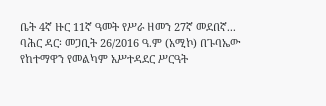ቤት 4ኛ ዙር 11ኛ ዓመት የሥራ ዘመን 27ኛ መደበኛ...
ባሕር ዳር፡ መጋቢት 26/2016 ዓ.ም (አሚኮ) በጉባኤው የከተማዋን የመልካም አሥተዳደር ሥርዓት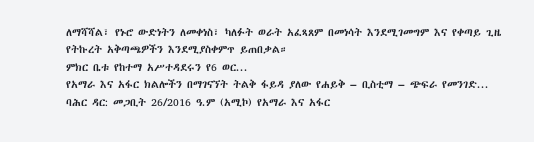ለማሻሻል፣ የኑሮ ውድነትን ለመቀነስ፣ ካለፉት ወራት አፈጻጸም በመነሳት እንደሚገመግም እና የቀጣይ ጊዜ የትኩረት አቅጣጫዎችን እንደሚያስቀምጥ ይጠበቃል።
ምክር ቤቱ የከተማ አሥተዳደሩን የ6 ወር...
የአማራ እና አፋር ክልሎችን በማገናኘት ትልቅ ፋይዳ ያለው የሐይቅ – ቢስቲማ – ጭፍራ የመንገድ...
ባሕር ዳር: መጋቢት 26/2016 ዓ.ም (አሚኮ) የአማራ እና አፋር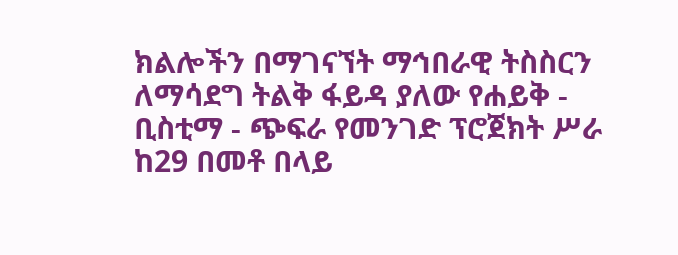ክልሎችን በማገናኘት ማኅበራዊ ትስስርን ለማሳደግ ትልቅ ፋይዳ ያለው የሐይቅ - ቢስቲማ - ጭፍራ የመንገድ ፕሮጀክት ሥራ ከ29 በመቶ በላይ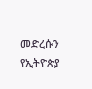መድረሱን የኢትዮጵያ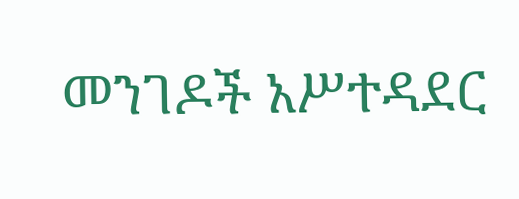መንገዶች አሥተዳደር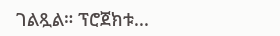ገልጿል። ፕሮጀክቱ...